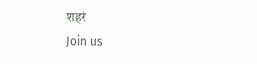शहरं
Join us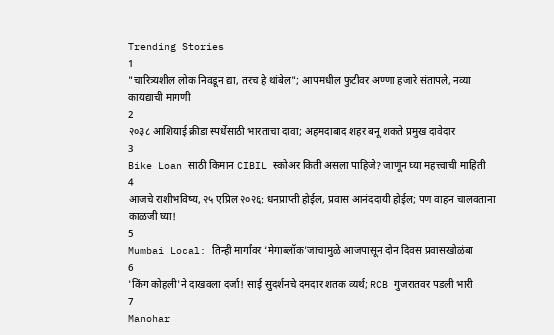Trending Stories
1
"चारित्र्यशील लोक निवडून द्या, तरच हे थांबेल"; आपमधील फुटीवर अण्णा हजारे संतापले, नव्या कायद्याची मागणी
2
२०३८ आशियाई क्रीडा स्पर्धेसाठी भारताचा दावा; अहमदाबाद शहर बनू शकते प्रमुख दावेदार
3
Bike Loan साठी किमान CIBIL स्कोअर किती असला पाहिजे? जाणून घ्या महत्त्वाची माहिती
4
आजचे राशीभविष्य, २५ एप्रिल २०२६: धनप्राप्ती होईल, प्रवास आनंददायी होईल; पण वाहन चालवताना काळजी घ्या!
5
Mumbai Local: तिन्ही मार्गांवर ‘मेगाब्लॉक’जाचामुळे आजपासून दोन दिवस प्रवासखोळंबा
6
'किंग कोहली'ने दाखवला दर्जा! साई सुदर्शनचे दमदार शतक व्यर्थ; RCB गुजरातवर पडली भारी
7
Manohar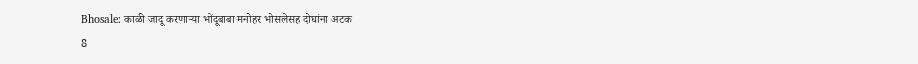Bhosale: काळी जादू करणाऱ्या भोंदूबाबा मनोहर भोसलेसह दोघांना अटक
8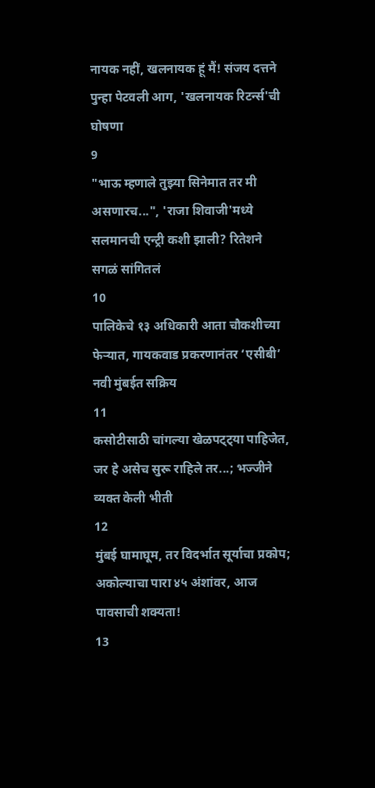नायक नहीं, खलनायक हूं मैं! संजय दत्तने पुन्हा पेटवली आग, 'खलनायक रिटर्न्स'ची घोषणा
9
"भाऊ म्हणाले तुझ्या सिनेमात तर मी असणारच...", 'राजा शिवाजी'मध्ये सलमानची एन्ट्री कशी झाली? रितेशने सगळं सांगितलं
10
पालिकेचे १३ अधिकारी आता चौकशीच्या फेऱ्यात, गायकवाड प्रकरणानंतर ‘एसीबी’ नवी मुंबईत सक्रिय
11
कसोटीसाठी चांगल्या खेळपट्ट्या पाहिजेत, जर हे असेच सुरू राहिले तर...; भज्जीने व्यक्त केली भीती
12
मुंबई घामाघूम, तर विदर्भात सूर्याचा प्रकोप; अकोल्याचा पारा ४५ अंशांवर, आज पावसाची शक्यता!
13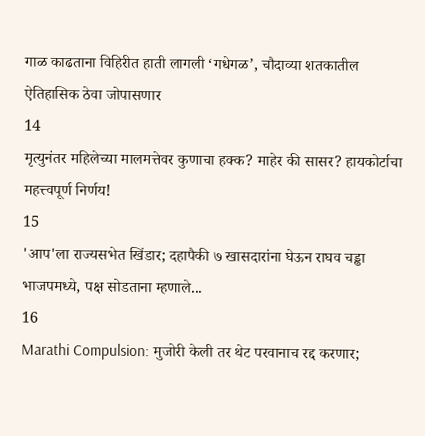गाळ काढताना विहिरीत हाती लागली ‘गधेगळ’, चौदाव्या शतकातील ऐतिहासिक ठेवा जोपासणार
14
मृत्युनंतर महिलेच्या मालमत्तेवर कुणाचा हक्क? माहेर की सासर? हायकोर्टाचा महत्त्वपूर्ण निर्णय!
15
'आप'ला राज्यसभेत खिंडार; दहापैकी ७ खासदारांना घेऊन राघव चड्ढा भाजपमध्ये, पक्ष सोडताना म्हणाले...
16
Marathi Compulsion: मुजोरी केली तर थेट परवानाच रद्द करणार;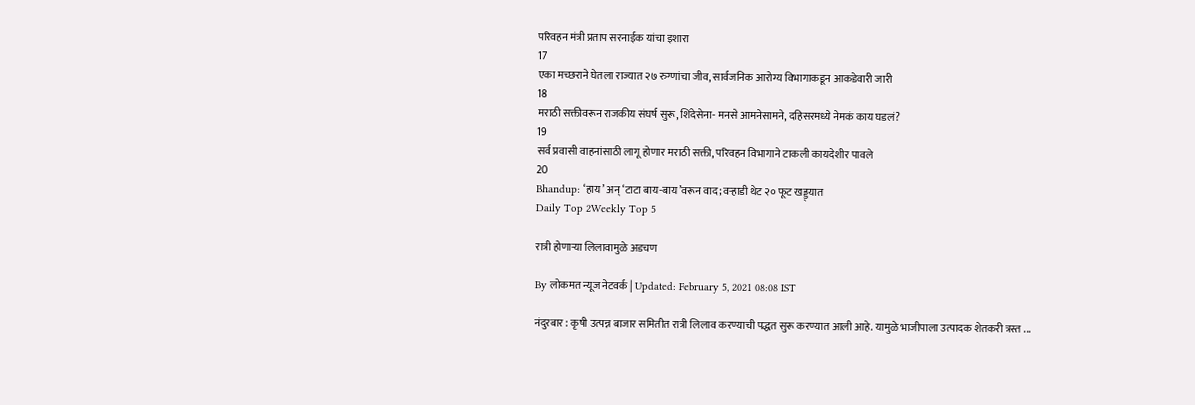परिवहन मंत्री प्रताप सरनाईक यांचा इशारा
17
एका मच्छराने घेतला राज्यात २७ रुग्णांचा जीव, सार्वजनिक आरोग्य विभागाकडून आकडेवारी जारी
18
मराठी सक्तीवरून राजकीय संघर्ष सुरू, शिंदेसेना- मनसे आमनेसामने, दहिसरमध्ये नेमकं काय घडलं?
19
सर्व प्रवासी वाहनांसाठी लागू होणार मराठी सक्ती, परिवहन विभागाने टाकली कायदेशीर पावले
20
Bhandup: ‘हाय’ अन् ‘टाटा बाय-बाय’वरून वाद; वऱ्हाडी थेट २० फूट खड्ड्यात
Daily Top 2Weekly Top 5

रात्री होणाऱ्या लिलावामुळे अडचण

By लोकमत न्यूज नेटवर्क | Updated: February 5, 2021 08:08 IST

नंदुरबार : कृषी उत्पन्न बाजार समितीत रात्री लिलाव करण्याची पद्धत सुरू करण्यात आली आहे. यामुळे भाजीपाला उत्पादक शेतकरी त्रस्त ...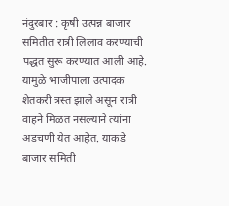नंदुरबार : कृषी उत्पन्न बाजार समितीत रात्री लिलाव करण्याची पद्धत सुरू करण्यात आली आहे. यामुळे भाजीपाला उत्पादक शेतकरी त्रस्त झाले असून रात्री वाहने मिळत नसल्याने त्यांना अडचणी येत आहेत. याकडे बाजार समिती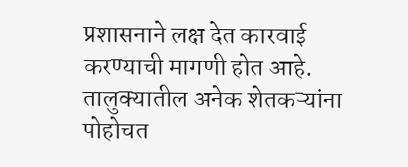प्रशासनाने लक्ष देत कारवाई करण्याची मागणी होत आहे. तालुक्यातील अनेक शेतकऱ्यांना पोहोचत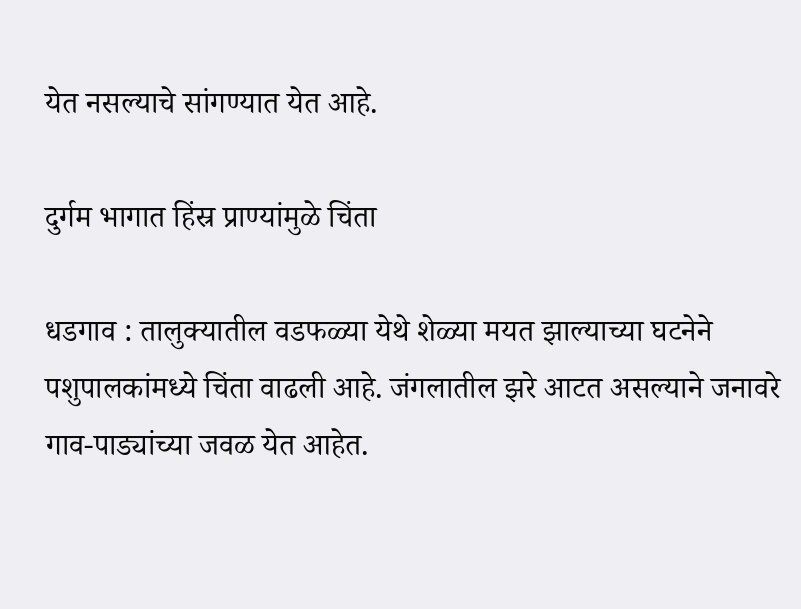येत नसल्याचे सांगण्यात येत आहे.

दुर्गम भागात हिंस्र प्राण्यांमुळे चिंता

धडगाव : तालुक्यातील वडफळ्या येथे शेळ्या मयत झाल्याच्या घटनेने पशुपालकांमध्ये चिंता वाढली आहे. जंगलातील झरे आटत असल्याने जनावरे गाव-पाड्यांच्या जवळ येत आहेत.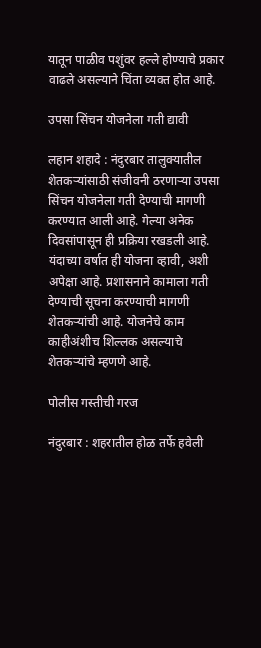यातून पाळीव पशुंवर हल्ले होण्याचे प्रकार वाढले असल्याने चिंता व्यक्त होत आहे.

उपसा सिंचन योजनेला गती द्यावी

लहान शहादे : नंदुरबार तालुक्यातील शेतकऱ्यांसाठी संजीवनी ठरणाऱ्या उपसा सिंचन योजनेला गती देण्याची मागणी करण्यात आली आहे. गेल्या अनेक दिवसांपासून ही प्रक्रिया रखडली आहे. यंदाच्या वर्षात ही योजना व्हावी, अशी अपेक्षा आहे. प्रशासनाने कामाला गती देण्याची सूचना करण्याची मागणी शेतकऱ्यांची आहे. योजनेचे काम काहीअंशीच शिल्लक असल्याचे शेतकऱ्यांचे म्हणणे आहे.

पोलीस गस्तीची गरज

नंदुरबार : शहरातील होळ तर्फे हवेली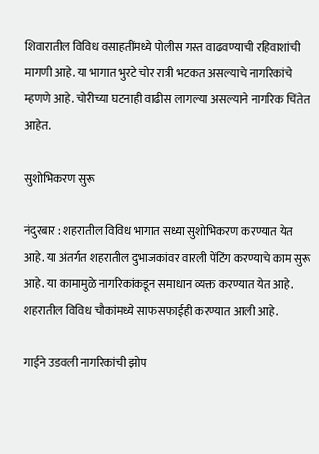शिवारातील विविध वसाहतींमध्ये पोलीस गस्त वाढवण्याची रहिवाशांची मागणी आहे. या भागात भुरटे चोर रात्री भटकत असल्याचे नागरिकांचे म्हणणे आहे. चोरीच्या घटनाही वाढीस लागल्या असल्याने नागरिक चिंतेत आहेत.

सुशोभिकरण सुरू

नंदुरबार : शहरातील विविध भागात सध्या सुशोभिकरण करण्यात येत आहे. या अंतर्गत शहरातील दुभाजकांवर वारली पेंटिंग करण्याचे काम सुरू आहे. या कामामुळे नागरिकांकडून समाधान व्यक्त करण्यात येत आहे. शहरातील विविध चौकांमध्ये साफसफाईही करण्यात आली आहे.

गाईने उडवली नागरिकांची झोप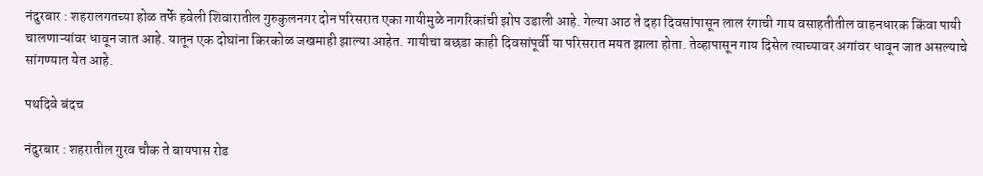नंदुरबार : शहरालगतच्या होळ तर्फे हवेली शिवारातील गुरुकुलनगर दोन परिसरात एका गायीमुळे नागरिकांची झोप उडाली आहे. गेल्या आठ ते दहा दिवसांपासून लाल रंगाची गाय वसाहतीतील वाहनधारक किंवा पायी चालणाऱ्यांवर धावून जात आहे. यातून एक दोघांना किरकोळ जखमाही झाल्या आहेत. गायीचा बछडा काही दिवसांपूर्वी या परिसरात मयत झाला होता. तेव्हापासून गाय दिसेल त्याच्यावर अगांवर धावून जात असल्याचे सांगण्यात येत आहे.

पथदिवे बंदच

नंदुरबार : शहरातील गुरव चौक ते बायपास रोड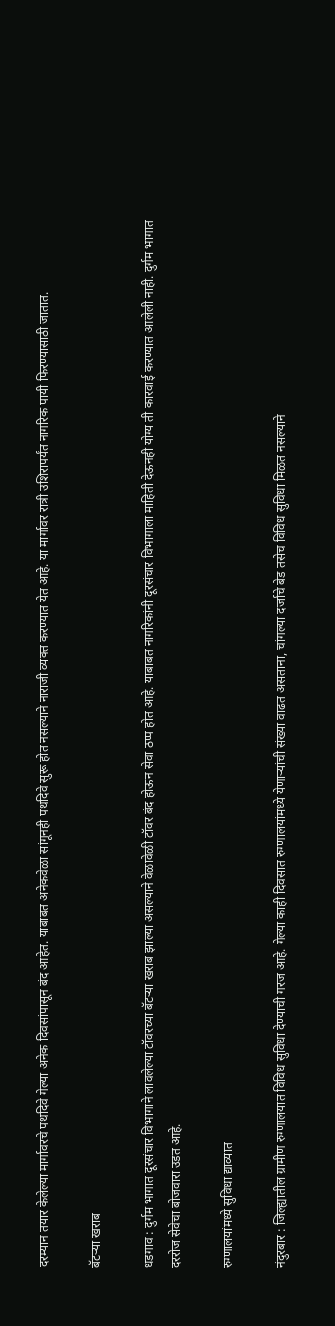दरम्यान तयार केलेल्या मार्गावरचे पथदिवे गेल्या अनेक दिवसांपासून बंद आहेत. याबाबत अनेकवेळा सांगूनही पथदिवे सुरू होत नसल्याने नाराजी व्यक्त करण्यात येत आहे. या मार्गावर रात्री उशिरापर्यंत नागरिक पायी फिरण्यासाठी जातात.

बॅटऱ्या खराब

धडगाव : दुर्गम भागात दूरसंचार विभागाने लावलेल्या टॉवरच्या बॅटऱ्या खराब झाल्या असल्याने वेळावेळी टॉवर बंद होऊन सेवा ठप्प होत आहे. याबाबत नागरिकांनी दूरसंचार विभागाला माहिती देऊनही योग्य ती कारवाई करण्यात आलेली नाही. दुर्गम भागात दररोज सेवेचा बोजवारा उडत आहे.

रुग्णालयांमध्ये सुविधा द्याव्यात

नंदुरबार : जिल्ह्यातील ग्रामीण रुग्णालयात विविध सुविधा देण्याची गरज आहे. गेल्या काही दिवसात रुग्णालयांमध्ये येणाऱ्यांची संख्या वाढत असताना, चांगल्या दर्जाचे बेड तसेच विविध सुविधा मिळत नसल्याने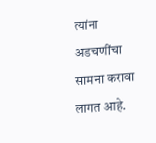त्यांना अडचणींचा सामना करावा लागत आहे.